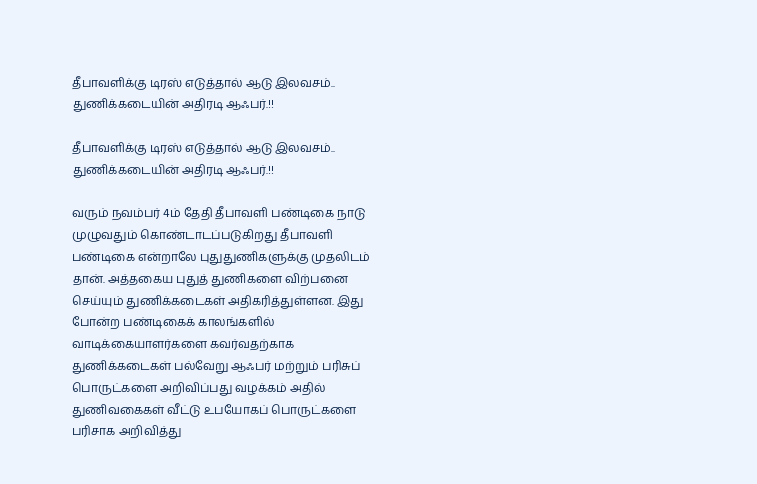தீபாவளிக்கு டிரஸ் எடுத்தால் ஆடு இலவசம்.. துணிக்கடையின் அதிரடி ஆஃபர்.!!

தீபாவளிக்கு டிரஸ் எடுத்தால் ஆடு இலவசம்.. துணிக்கடையின் அதிரடி ஆஃபர்.!!

வரும் நவம்பர் 4ம் தேதி தீபாவளி பண்டிகை நாடு முழுவதும் கொண்டாடப்படுகிறது தீபாவளி பண்டிகை என்றாலே புதுதுணிகளுக்கு முதலிடம் தான். அத்தகைய புதுத் துணிகளை விற்பனை செய்யும் துணிக்கடைகள் அதிகரித்துள்ளன. இது போன்ற பண்டிகைக் காலங்களில் வாடிக்கையாளர்களை கவர்வதற்காக துணிக்கடைகள் பல்வேறு ஆஃபர் மற்றும் பரிசுப் பொருட்களை அறிவிப்பது வழக்கம் அதில் துணிவகைகள் வீட்டு உபயோகப் பொருட்களை பரிசாக அறிவித்து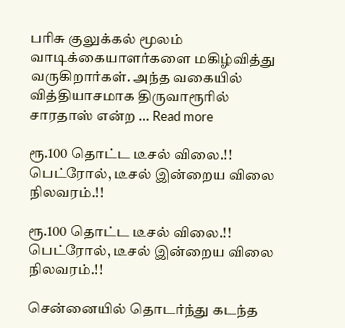பரிசு குலுக்கல் மூலம் வாடிக்கையாளர்களை மகிழ்வித்து வருகிறார்கள். அந்த வகையில் வித்தியாசமாக திருவாரூரில் சாரதாஸ் என்ற … Read more

ரூ.100 தொட்ட டீசல் விலை.!! பெட்ரோல், டீசல் இன்றைய விலை நிலவரம்.!!

ரூ.100 தொட்ட டீசல் விலை.!! பெட்ரோல், டீசல் இன்றைய விலை நிலவரம்.!!

சென்னையில் தொடர்ந்து கடந்த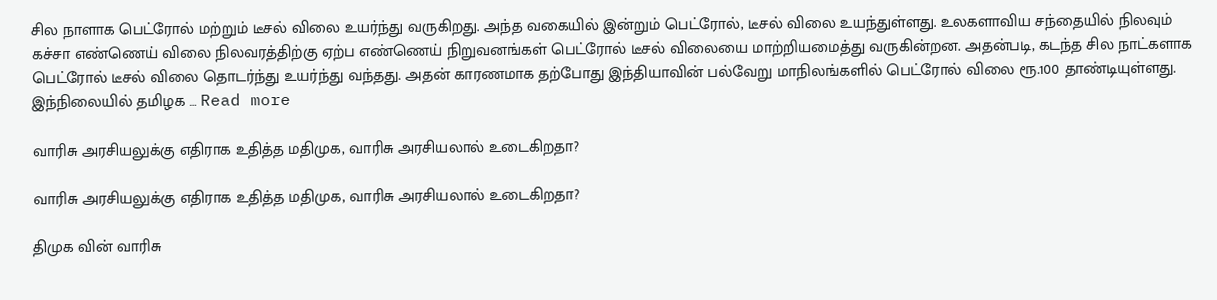சில நாளாக பெட்ரோல் மற்றும் டீசல் விலை உயர்ந்து வருகிறது. அந்த வகையில் இன்றும் பெட்ரோல், டீசல் விலை உயந்துள்ளது. உலகளாவிய சந்தையில் நிலவும் கச்சா எண்ணெய் விலை நிலவரத்திற்கு ஏற்ப எண்ணெய் நிறுவனங்கள் பெட்ரோல் டீசல் விலையை மாற்றியமைத்து வருகின்றன. அதன்படி, கடந்த சில நாட்களாக பெட்ரோல் டீசல் விலை தொடர்ந்து உயர்ந்து வந்தது. அதன் காரணமாக தற்போது இந்தியாவின் பல்வேறு மாநிலங்களில் பெட்ரோல் விலை ரூ.100 தாண்டியுள்ளது. இந்நிலையில் தமிழக … Read more

வாரிசு அரசியலுக்கு எதிராக உதித்த மதிமுக, வாரிசு அரசியலால் உடைகிறதா?

வாரிசு அரசியலுக்கு எதிராக உதித்த மதிமுக, வாரிசு அரசியலால் உடைகிறதா?

திமுக வின் வாரிசு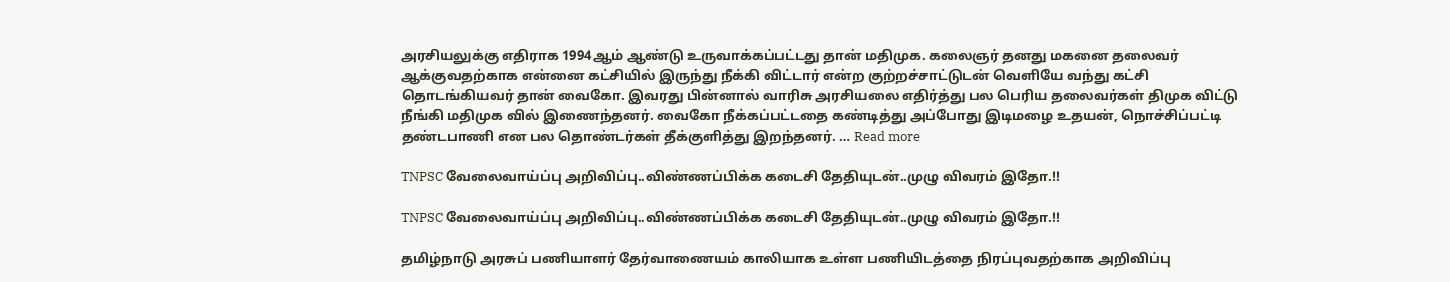அரசியலுக்கு எதிராக 1994ஆம் ஆண்டு உருவாக்கப்பட்டது தான் மதிமுக. கலைஞர் தனது மகனை தலைவர் ஆக்குவதற்காக என்னை கட்சியில் இருந்து நீக்கி விட்டார் என்ற குற்றச்சாட்டுடன் வெளியே வந்து கட்சி தொடங்கியவர் தான் வைகோ. இவரது பின்னால் வாரிசு அரசியலை எதிர்த்து பல பெரிய தலைவர்கள் திமுக விட்டு நீங்கி மதிமுக வில் இணைந்தனர். வைகோ நீக்கப்பட்டதை கண்டித்து அப்போது இடிமழை உதயன், நொச்சிப்பட்டி தண்டபாணி என பல தொண்டர்கள் தீக்குளித்து இறந்தனர். … Read more

TNPSC வேலைவாய்ப்பு அறிவிப்பு..விண்ணப்பிக்க கடைசி தேதியுடன்..முழு விவரம் இதோ.!!

TNPSC வேலைவாய்ப்பு அறிவிப்பு..விண்ணப்பிக்க கடைசி தேதியுடன்..முழு விவரம் இதோ.!!

தமிழ்நாடு அரசுப் பணியாளர் தேர்வாணையம் காலியாக உள்ள பணியிடத்தை நிரப்புவதற்காக அறிவிப்பு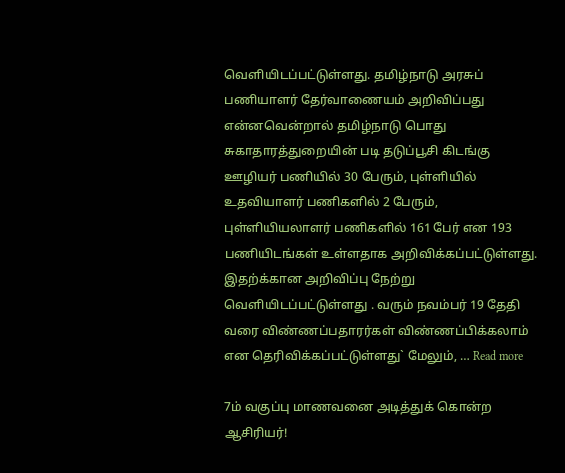வெளியிடப்பட்டுள்ளது. தமிழ்நாடு அரசுப் பணியாளர் தேர்வாணையம் அறிவிப்பது என்னவென்றால் தமிழ்நாடு பொது சுகாதாரத்துறையின் படி தடுப்பூசி கிடங்கு ஊழியர் பணியில் 30 பேரும், புள்ளியில் உதவியாளர் பணிகளில் 2 பேரும், புள்ளியியலாளர் பணிகளில் 161 பேர் என 193 பணியிடங்கள் உள்ளதாக அறிவிக்கப்பட்டுள்ளது. இதற்க்கான அறிவிப்பு நேற்று வெளியிடப்பட்டுள்ளது . வரும் நவம்பர் 19 தேதி வரை விண்ணப்பதாரர்கள் விண்ணப்பிக்கலாம் என தெரிவிக்கப்பட்டுள்ளது` மேலும், … Read more

7ம் வகுப்பு மாணவனை அடித்துக் கொன்ற ஆசிரியர்!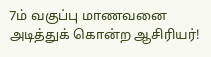7ம் வகுப்பு மாணவனை அடித்துக் கொன்ற ஆசிரியர்!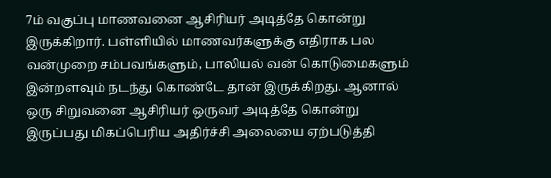7ம் வகுப்பு மாணவனை ஆசிரியர் அடித்தே கொன்று இருக்கிறார். பள்ளியில் மாணவர்களுக்கு எதிராக பல வன்முறை சம்பவங்களும், பாலியல் வன் கொடுமைகளும் இன்றளவும் நடந்து கொண்டே தான் இருக்கிறது. ஆனால் ஒரு சிறுவனை ஆசிரியர் ஒருவர் அடித்தே கொன்று இருப்பது மிகப்பெரிய அதிர்ச்சி அலையை ஏற்படுத்தி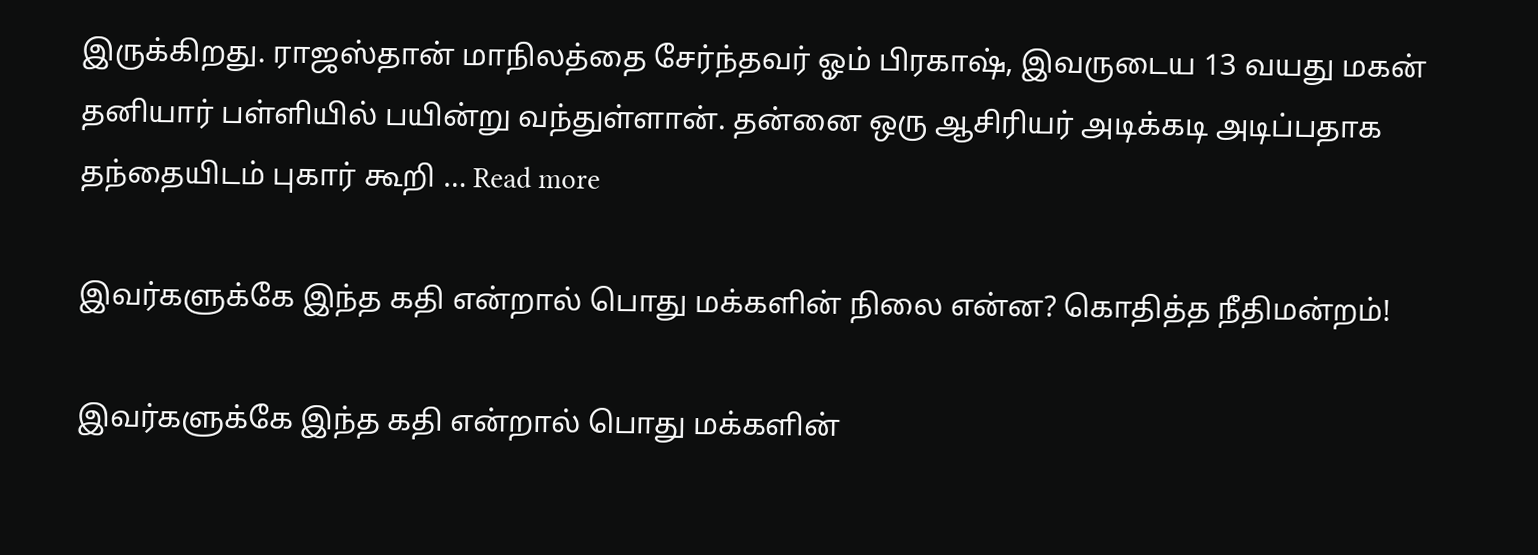இருக்கிறது. ராஜஸ்தான் மாநிலத்தை சேர்ந்தவர் ஓம் பிரகாஷ், இவருடைய 13 வயது மகன் தனியார் பள்ளியில் பயின்று வந்துள்ளான். தன்னை ஒரு ஆசிரியர் அடிக்கடி அடிப்பதாக தந்தையிடம் புகார் கூறி … Read more

இவர்களுக்கே இந்த கதி என்றால் பொது மக்களின் நிலை என்ன? கொதித்த நீதிமன்றம்!

இவர்களுக்கே இந்த கதி என்றால் பொது மக்களின்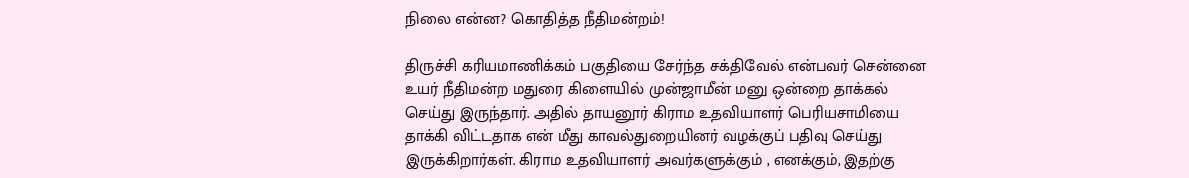நிலை என்ன? கொதித்த நீதிமன்றம்!

திருச்சி கரியமாணிக்கம் பகுதியை சேர்ந்த சக்திவேல் என்பவர் சென்னை உயர் நீதிமன்ற மதுரை கிளையில் முன்ஜாமீன் மனு ஒன்றை தாக்கல் செய்து இருந்தார். அதில் தாயனூர் கிராம உதவியாளர் பெரியசாமியை தாக்கி விட்டதாக என் மீது காவல்துறையினர் வழக்குப் பதிவு செய்து இருக்கிறார்கள். கிராம உதவியாளர் அவர்களுக்கும் , எனக்கும், இதற்கு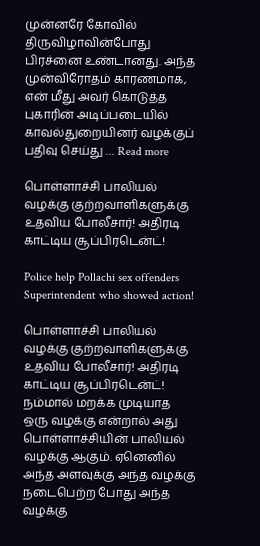முன்னரே கோவில் திருவிழாவின்போது பிரச்னை உண்டானது. அந்த முன்விரோதம் காரணமாக, என் மீது அவர் கொடுத்த புகாரின் அடிப்படையில் காவல்துறையினர் வழக்குப் பதிவு செய்து … Read more

பொள்ளாச்சி பாலியல் வழக்கு குற்றவாளிகளுக்கு உதவிய போலீசார்! அதிரடி காட்டிய சூப்பிரடென்ட்!

Police help Pollachi sex offenders Superintendent who showed action!

பொள்ளாச்சி பாலியல் வழக்கு குற்றவாளிகளுக்கு உதவிய போலீசார்! அதிரடி காட்டிய சூப்பிரடென்ட்! நம்மால் மறக்க முடியாத ஒரு வழக்கு என்றால் அது பொள்ளாச்சியின் பாலியல் வழக்கு ஆகும். ஏனெனில் அந்த அளவுக்கு அந்த வழக்கு நடைபெற்ற போது அந்த வழக்கு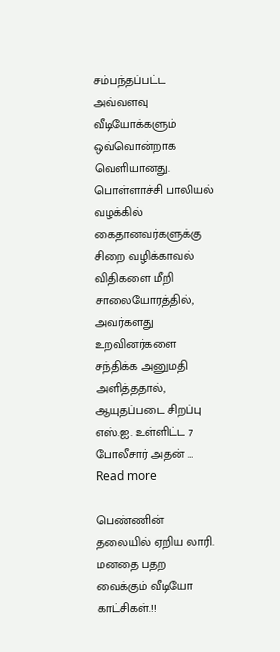சம்பந்தப்பட்ட அவ்வளவு வீடியோக்களும் ஒவ்வொன்றாக வெளியானது. பொள்ளாச்சி பாலியல் வழக்கில் கைதானவர்களுக்கு சிறை வழிக்காவல் விதிகளை மீறி சாலையோரத்தில், அவர்களது உறவினர்களை சந்திக்க அனுமதி அளித்ததால், ஆயுதப்படை சிறப்பு எஸ்.ஐ. உள்ளிட்ட 7 போலீசார் அதன் … Read more

பெண்ணின் தலையில் ஏறிய லாரி. மனதை பதற வைக்கும் வீடியோ காட்சிகள்.!!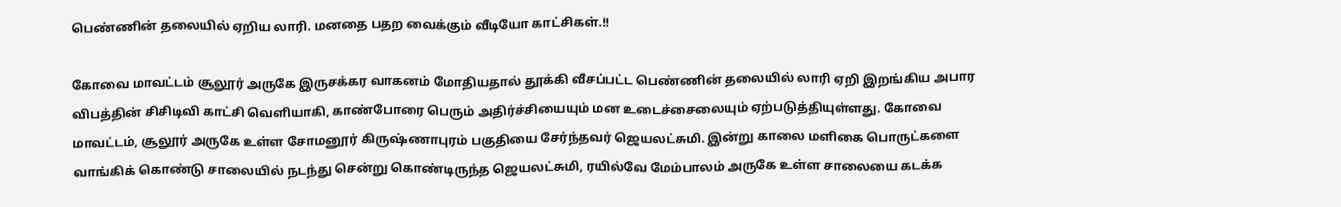பெண்ணின் தலையில் ஏறிய லாரி. மனதை பதற வைக்கும் வீடியோ காட்சிகள்.!!

கோவை மாவட்டம் சூலூர் அருகே இருசக்கர வாகனம் மோதியதால் தூக்கி வீசப்பட்ட பெண்ணின் தலையில் லாரி ஏறி இறங்கிய அபார விபத்தின் சிசிடிவி காட்சி வெளியாகி, காண்போரை பெரும் அதிர்ச்சியையும் மன உடைச்சைலையும் ஏற்படுத்தியுள்ளது. கோவை மாவட்டம், சூலூர் அருகே உள்ள சோமனூர் கிருஷ்ணாபுரம் பகுதியை சேர்ந்தவர் ஜெயலட்சுமி. இன்று காலை மளிகை பொருட்களை வாங்கிக் கொண்டு சாலையில் நடந்து சென்று கொண்டிருந்த ஜெயலட்சுமி, ரயில்வே மேம்பாலம் அருகே உள்ள சாலையை கடக்க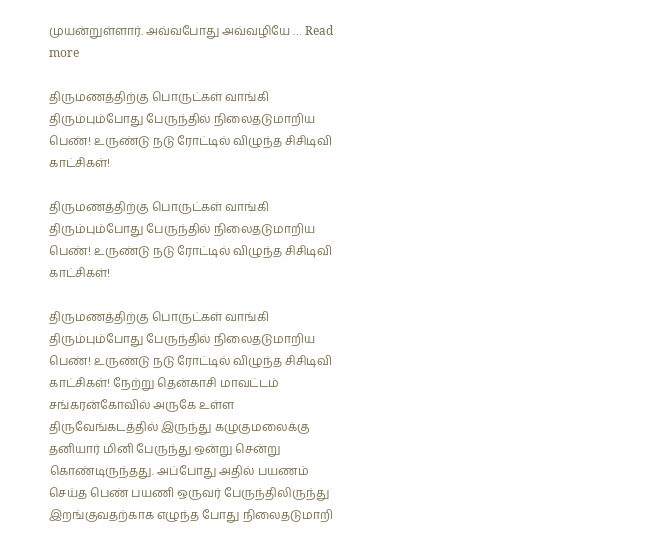முயன்றுள்ளார். அவ்வபோது அவ்வழியே … Read more

திருமணத்திற்கு பொருட்கள் வாங்கி திரும்பும்போது பேருந்தில் நிலைதடுமாறிய பெண்! உருண்டு நடு ரோட்டில் விழுந்த சிசிடிவி காட்சிகள்!

திருமணத்திற்கு பொருட்கள் வாங்கி திரும்பும்போது பேருந்தில் நிலைதடுமாறிய பெண்! உருண்டு நடு ரோட்டில் விழுந்த சிசிடிவி காட்சிகள்!

திருமணத்திற்கு பொருட்கள் வாங்கி திரும்பும்போது பேருந்தில் நிலைதடுமாறிய பெண்! உருண்டு நடு ரோட்டில் விழுந்த சிசிடிவி காட்சிகள்! நேற்று தென்காசி மாவட்டம் சங்கரன்கோவில் அருகே உள்ள திருவேங்கடத்தில் இருந்து கழுகுமலைக்கு தனியார் மினி பேருந்து ஒன்று சென்று கொண்டிருந்தது. அப்போது அதில் பயணம் செய்த பெண் பயணி ஒருவர் பேருந்திலிருந்து இறங்குவதற்காக எழுந்த போது நிலைதடுமாறி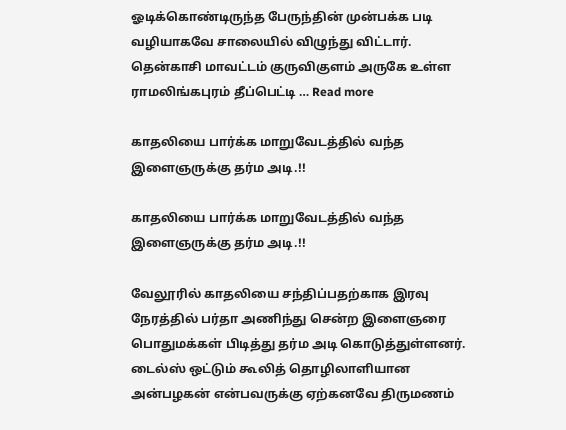ஓடிக்கொண்டிருந்த பேருந்தின் முன்பக்க படி வழியாகவே சாலையில் விழுந்து விட்டார். தென்காசி மாவட்டம் குருவிகுளம் அருகே உள்ள ராமலிங்கபுரம் தீப்பெட்டி … Read more

காதலியை பார்க்க மாறுவேடத்தில் வந்த இளைஞருக்கு தர்ம அடி.!!

காதலியை பார்க்க மாறுவேடத்தில் வந்த இளைஞருக்கு தர்ம அடி.!!

வேலூரில் காதலியை சந்திப்பதற்காக இரவு நேரத்தில் பர்தா அணிந்து சென்ற இளைஞரை பொதுமக்கள் பிடித்து தர்ம அடி கொடுத்துள்ளனர். டைல்ஸ் ஒட்டும் கூலித் தொழிலாளியான அன்பழகன் என்பவருக்கு ஏற்கனவே திருமணம்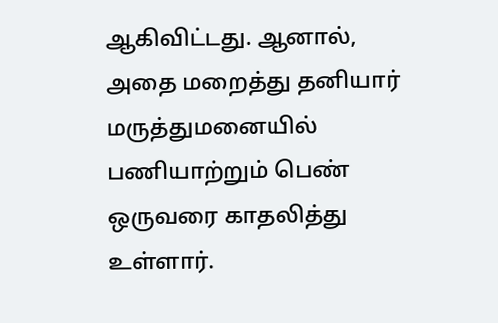ஆகிவிட்டது. ஆனால், அதை மறைத்து தனியார் மருத்துமனையில் பணியாற்றும் பெண் ஒருவரை காதலித்து உள்ளார்.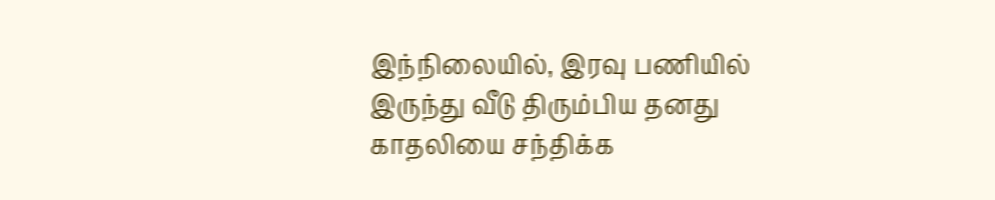இந்நிலையில், இரவு பணியில் இருந்து வீடு திரும்பிய தனது காதலியை சந்திக்க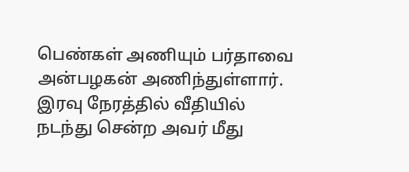பெண்கள் அணியும் பர்தாவை அன்பழகன் அணிந்துள்ளார். இரவு நேரத்தில் வீதியில் நடந்து சென்ற அவர் மீது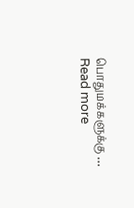பொதுமக்களுக்கு … Read more